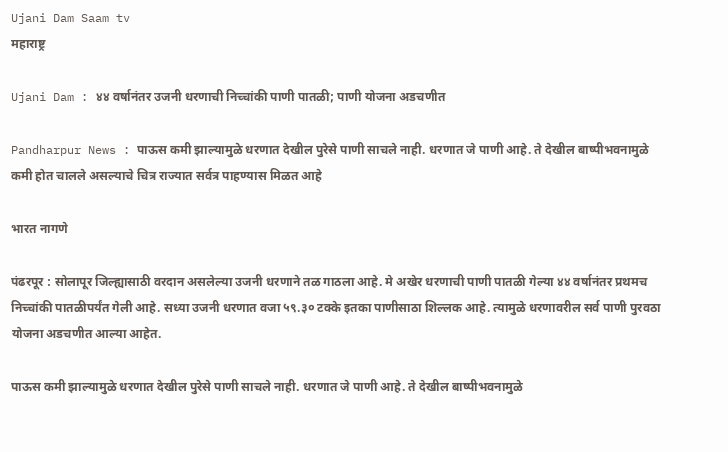Ujani Dam Saam tv
महाराष्ट्र

Ujani Dam : ४४ वर्षानंतर उजनी धरणाची निच्चांकी पाणी पातळी; पाणी योजना अडचणीत

Pandharpur News : पाऊस कमी झाल्यामुळे धरणात देखील पुरेसे पाणी साचले नाही. धरणात जे पाणी आहे. ते देखील बाष्पीभवनामुळे कमी होत चालले असल्याचे चित्र राज्यात सर्वत्र पाहण्यास मिळत आहे

भारत नागणे

पंढरपूर : सोलापूर जिल्ह्यासाठी वरदान असलेल्या उजनी धरणाने तळ गाठला आहे. मे अखेर धरणाची पाणी पातळी गेल्या ४४ वर्षानंतर प्रथमच निच्चांकी पातळीपर्यंत गेली आहे‌. सध्या उजनी धरणात वजा ५९.३० टक्के इतका पाणीसाठा शिल्लक आहे. त्यामुळे धरणावरील सर्व पाणी पुरवठा योजना अडचणीत आल्या आहेत.

पाऊस कमी झाल्यामुळे धरणात देखील पुरेसे पाणी साचले नाही. धरणात जे पाणी आहे. ते देखील बाष्पीभवनामुळे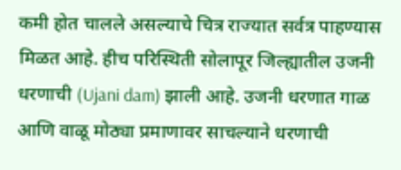कमी होत चालले असल्याचे चित्र राज्यात सर्वत्र पाहण्यास मिळत आहे. हीच परिस्थिती सोलापूर जिल्ह्यातील उजनी धरणाची (Ujani dam) झाली आहे. उजनी धरणात गाळ आणि वाळू मोठ्या प्रमाणावर साचल्याने धरणाची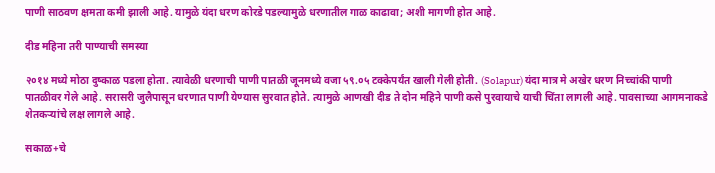पाणी साठवण क्षमता कमी झाली आहे. यामुळे यंदा धरण कोरडे पडल्यामुळे धरणातील गाळ काढावा; अशी मागणी होत आहे.

दीड महिना तरी पाण्याची समस्या

२०१४ मध्ये मोठा दुष्काळ पडला होता. त्यावेळी धरणाची पाणी पातळी जूनमध्ये वजा ५९.०५ टक्केपर्यंत खाली गेली होती. (Solapur) यंदा मात्र मे अखेर धरण निच्चांकी पाणी पातळीवर गेले आहे. सरासरी जुलैपासून धरणात पाणी येण्यास सुरवात होते. त्यामुळे आणखी दीड ते दोन महिने ‌पाणी कसे पुरवायाचे याची चिंता लागली आहे. पावसाच्या आगमनाकडे शेतकऱ्यांचे लक्ष लागले आहे.

सकाळ+चे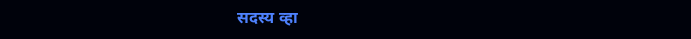सदस्य व्हा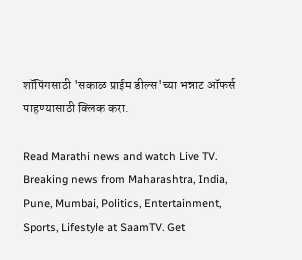शॉपिंगसाठी 'सकाळ प्राईम डील्स'च्या भन्नाट ऑफर्स पाहण्यासाठी क्लिक करा.

Read Marathi news and watch Live TV. Breaking news from Maharashtra, India, Pune, Mumbai, Politics, Entertainment, Sports, Lifestyle at SaamTV. Get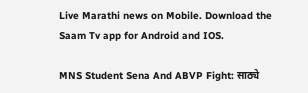Live Marathi news on Mobile. Download the Saam Tv app for Android and IOS.

MNS Student Sena And ABVP Fight: साठ्ये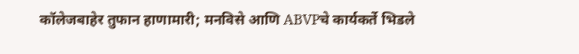कॉलेजबाहेर तुफान हाणामारी; मनविसे आणि ABVPचे कार्यकर्ते भिडले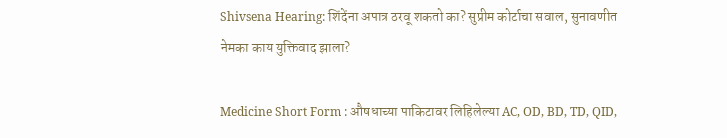Shivsena Hearing: शिंदेंना अपात्र ठरवू शकतो का? सुप्रीम कोर्टाचा सवाल, सुनावणीत नेमका काय युक्तिवाद झाला?

Medicine Short Form : औषधाच्या पाकिटावर लिहिलेल्या AC, OD, BD, TD, QID,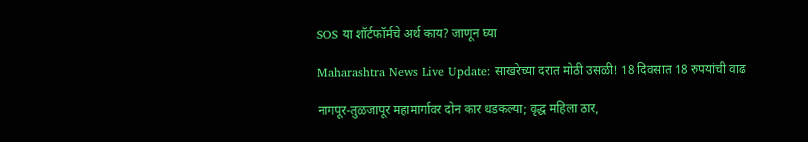SOS या शॉर्टफॉर्मचे अर्थ काय? जाणून घ्या

Maharashtra News Live Update: साखरेच्या दरात मोठी उसळी! 18 दिवसात 18 रुपयांची वाढ

नागपूर-तुळजापूर महामार्गावर दोन कार धडकल्या; वृद्ध महिला ठार,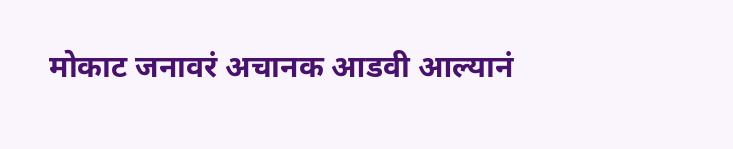मोकाट जनावरं अचानक आडवी आल्यानं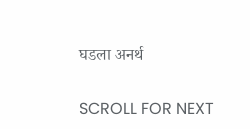घडला अनर्थ

SCROLL FOR NEXT